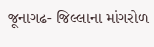જૂનાગઢ- જિલ્લાના માંગરોળ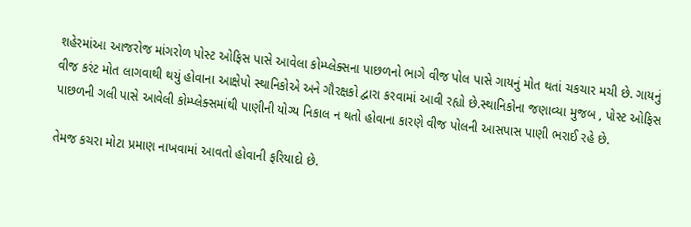શહેરમાંઆ આજરોજ માંગરોળ પોસ્ટ ઓફિસ પાસે આવેલા કોમ્પ્લેક્સના પાછળનો ભાગે વીજ પોલ પાસે ગાયનું મોત થતાં ચકચાર મચી છે. ગાયનું વીજ કરંટ મોત લાગવાથી થયું હોવાના આક્ષેપો સ્થાનિકોએ અને ગૌરક્ષકો દ્વારા કરવામાં આવી રહ્યો છે.સ્થાનિકોના જણાવ્યા મુજબ , પોસ્ટ ઓફિસ પાછળની ગલી પાસે આવેલી કોમ્પ્લેક્સમાંથી પાણીની યોગ્ય નિકાલ ન થતો હોવાના કારણે વીજ પોલની આસપાસ પાણી ભરાઈ રહે છે.

તેમજ કચરા મોટા પ્રમાણ નાખવામાં આવતો હોવાની ફરિયાદો છે.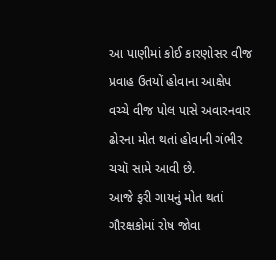આ પાણીમાં કોઈ કારણોસર વીજ પ્રવાહ ઉતયોં હોવાના આક્ષેપ વચ્ચે વીજ પોલ પાસે અવારનવાર ઢોરના મોત થતાં હોવાની ગંભીર ચચૉ સામે આવી છે.
આજે ફરી ગાયનું મોત થતાં ગૌરક્ષકોમાં રોષ જોવા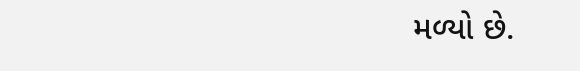મળ્યો છે.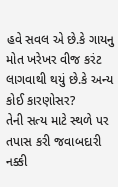હવે સવલ એ છે.કે ગાયનુ મોત ખરેખર વીજ કરંટ લાગવાથી થયું છે.કે અન્ય કોઈ કારણોસર?
તેની સત્ય માટે સ્થળે પર તપાસ કરી જવાબદારી નક્કી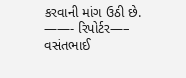કરવાની માંગ ઉઠી છે.
——- રિપોર્ટર—– વસંતભાઈ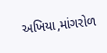અખિયા,માંગરોળ